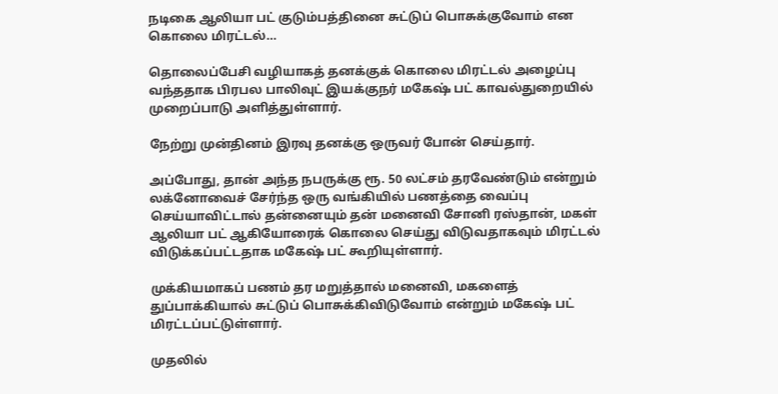நடிகை ஆலியா பட் குடும்பத்தினை சுட்டுப் பொசுக்குவோம் என கொலை மிரட்டல்…

தொலைப்பேசி வழியாகத் தனக்குக் கொலை மிரட்டல் அழைப்பு வந்ததாக பிரபல பாலிவுட் இயக்குநர் மகேஷ் பட் காவல்துறையில் முறைப்பாடு அளித்துள்ளார்.

நேற்று முன்தினம் இரவு தனக்கு ஒருவர் போன் செய்தார்.

அப்போது, தான் அந்த நபருக்கு ரூ. 50 லட்சம் தரவேண்டும் என்றும் லக்னோவைச் சேர்ந்த ஒரு வங்கியில் பணத்தை வைப்பு செய்யாவிட்டால் தன்னையும் தன் மனைவி சோனி ரஸ்தான், மகள் ஆலியா பட் ஆகியோரைக் கொலை செய்து விடுவதாகவும் மிரட்டல் விடுக்கப்பட்டதாக மகேஷ் பட் கூறியுள்ளார்.

முக்கியமாகப் பணம் தர மறுத்தால் மனைவி, மகளைத் துப்பாக்கியால் சுட்டுப் பொசுக்கிவிடுவோம் என்றும் மகேஷ் பட் மிரட்டப்பட்டுள்ளார்.

முதலில்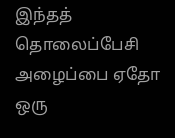இந்தத் தொலைப்பேசி அழைப்பை ஏதோ ஒரு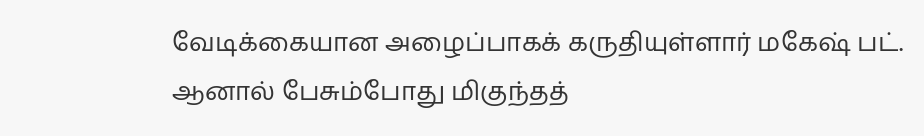வேடிக்கையான அழைப்பாகக் கருதியுள்ளார் மகேஷ் பட். ஆனால் பேசும்போது மிகுந்தத்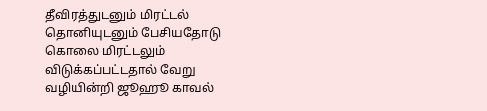தீவிரத்துடனும் மிரட்டல் தொனியுடனும் பேசியதோடு கொலை மிரட்டலும் விடுக்கப்பட்டதால் வேறு வழியின்றி ஜூஹூ காவல்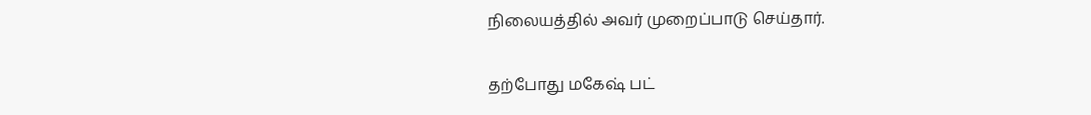நிலையத்தில் அவர் முறைப்பாடு செய்தார்.

தற்போது மகேஷ் பட்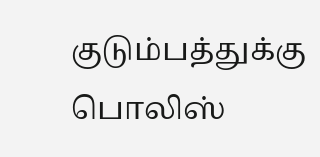குடும்பத்துக்கு பொலிஸ்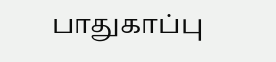பாதுகாப்பு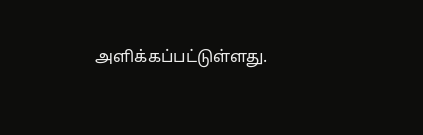அளிக்கப்பட்டுள்ளது.